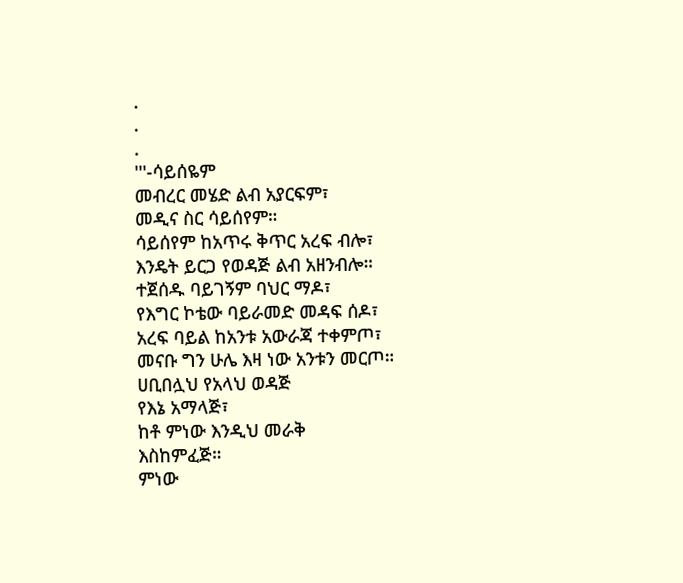.
.
.
'''-ሳይሰዬም
መብረር መሄድ ልብ አያርፍም፣
መዲና ስር ሳይሰየም።
ሳይሰየም ከአጥሩ ቅጥር አረፍ ብሎ፣
እንዴት ይርጋ የወዳጅ ልብ አዘንብሎ።
ተጀሰዱ ባይገኝም ባህር ማዶ፣
የእግር ኮቴው ባይራመድ መዳፍ ሰዶ፣
አረፍ ባይል ከአንቱ አውራጃ ተቀምጦ፣
መናቡ ግን ሁሌ እዛ ነው አንቱን መርጦ።
ሀቢበሏህ የአላህ ወዳጅ
የእኔ አማላጅ፣
ከቶ ምነው እንዲህ መራቅ
እስከምፈጅ።
ምነው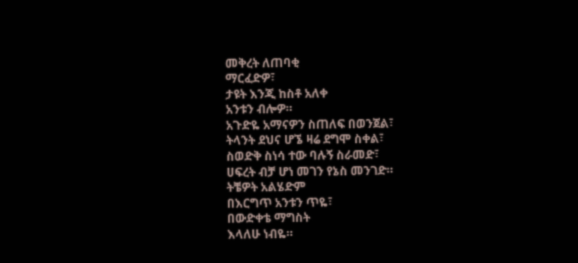መቅረት ለጠባቂ
ማርፈድዎ፣
ታዩት እንጂ ከስቶ አለቀ
አንቱን ብሎዎ።
አጉድዬ አማናዎን ስጠለፍ በወንጀል፣
ትላንት ደህና ሆኜ ዛሬ ደግሞ ስቀል፣
ስወድቅ ስነሳ ተው ባሉኝ ስራመድ፣
ሀፍረት ብቻ ሆነ መገን የኔስ መንገድ።
ትቼዎት አልሄድም
በእርግጥ አንቱን ጥዬ፣
በውድቀቴ ማግስት
እላለሁ ነብዬ።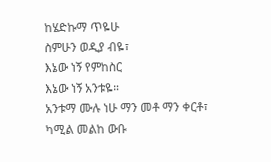ከሄድኩማ ጥዬሁ
ስምሁን ወዲያ ብዬ፣
እኔው ነኝ የምከስር
እኔው ነኝ አንቱዬ።
አንቱማ ሙሉ ነሁ ማን መቶ ማን ቀርቶ፣
ካሚል መልከ ውቡ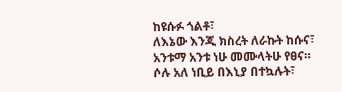ከዩሱፉ ጎልቶ፣
ለእኔው እንጂ ክስረት ለራኩት ከሱና፣
አንቱማ አንቱ ነሁ መሙላትሁ የፀና።
ሶሉ አለ ነቢይ በእኒያ በተኳሉት፣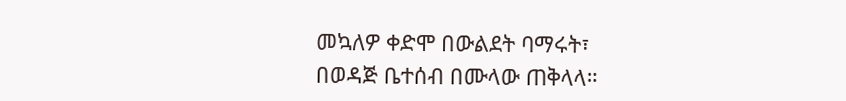መኳለዎ ቀድሞ በውልደት ባማሩት፣
በወዳጅ ቤተሰብ በሙላው ጠቅላላ።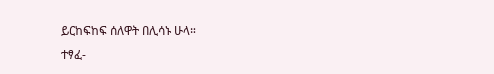ይርከፍከፍ ሰለዋት በሊሳኑ ሁላ።
ተፃፈ-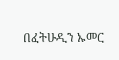በፈትሁዲን ኡመር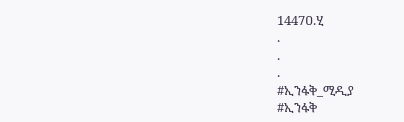1447ዐ.ሂ
.
.
.
#ኢንፋቅ_ሚዲያ
#ኢንፋቅ